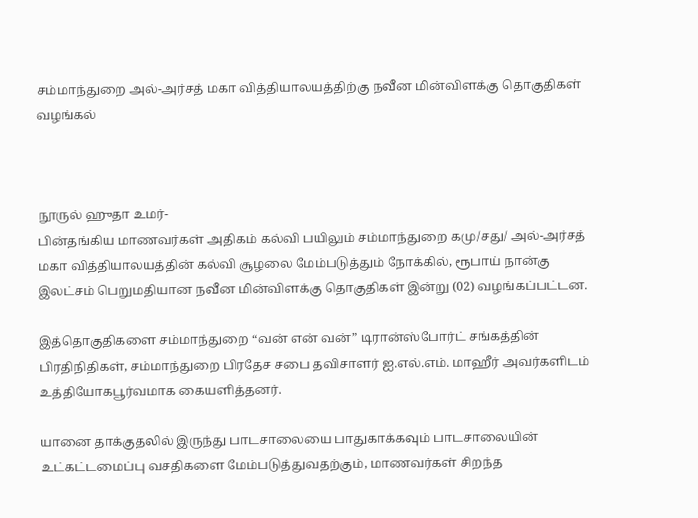சம்மாந்துறை அல்-அர்சத் மகா வித்தியாலயத்திற்கு நவீன மின்விளக்கு தொகுதிகள் வழங்கல்



நூருல் ஹுதா உமர்-
பின்தங்கிய மாணவர்கள் அதிகம் கல்வி பயிலும் சம்மாந்துறை கமு/சது/ அல்-அர்சத் மகா வித்தியாலயத்தின் கல்வி சூழலை மேம்படுத்தும் நோக்கில், ரூபாய் நான்கு இலட்சம் பெறுமதியான நவீன மின்விளக்கு தொகுதிகள் இன்று (02) வழங்கப்பட்டன.

இத்தொகுதிகளை சம்மாந்துறை “வன் என் வன்” டிரான்ஸ்போர்ட் சங்கத்தின் பிரதிநிதிகள், சம்மாந்துறை பிரதேச சபை தவிசாளர் ஐ.எல்.எம். மாஹீர் அவர்களிடம் உத்தியோகபூர்வமாக கையளித்தனர்.

யானை தாக்குதலில் இருந்து பாடசாலையை பாதுகாக்கவும் பாடசாலையின் உட்கட்டமைப்பு வசதிகளை மேம்படுத்துவதற்கும், மாணவர்கள் சிறந்த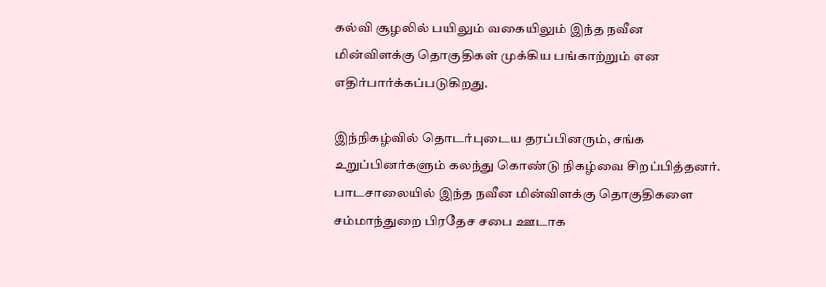கல்வி சூழலில் பயிலும் வகையிலும் இந்த நவீன மின்விளக்கு தொகுதிகள் முக்கிய பங்காற்றும் என எதிர்பார்க்கப்படுகிறது.

இந்நிகழ்வில் தொடர்புடைய தரப்பினரும், சங்க உறுப்பினர்களும் கலந்து கொண்டு நிகழ்வை சிறப்பித்தனர். பாடசாலையில் இந்த நவீன மின்விளக்கு தொகுதிகளை சம்மாந்துறை பிரதேச சபை ஊடாக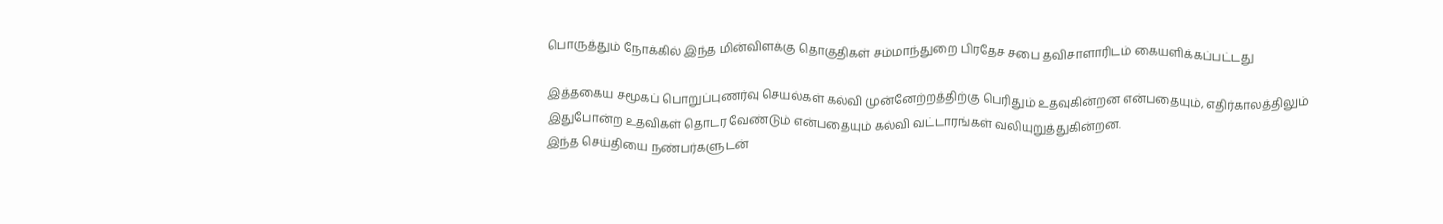பொருத்தும் நோக்கில் இந்த மின்விளக்கு தொகுதிகள் சம்மாந்துறை பிரதேச சபை தவிசாளாரிடம் கையளிக்கப்பட்டது

இத்தகைய சமூகப் பொறுப்புணர்வு செயல்கள் கல்வி முன்னேற்றத்திற்கு பெரிதும் உதவுகின்றன என்பதையும், எதிர்காலத்திலும் இதுபோன்ற உதவிகள் தொடர வேண்டும் என்பதையும் கல்வி வட்டாரங்கள் வலியுறுத்துகின்றன.
இந்த செய்தியை நண்பர்களுடன்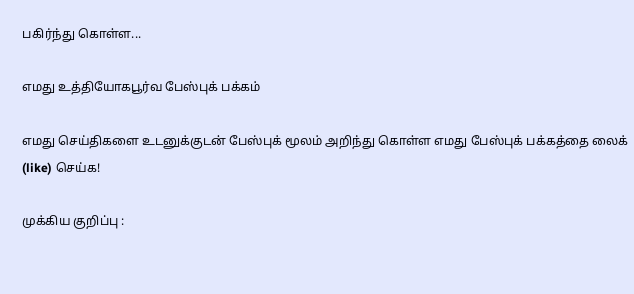பகிர்ந்து கொள்ள...

எமது உத்தியோகபூர்வ பேஸ்புக் பக்கம்

எமது செய்திகளை உடனுக்குடன் பேஸ்புக் மூலம் அறிந்து கொள்ள எமது பேஸ்புக் பக்கத்தை லைக் (like) செய்க!

முக்கிய குறிப்பு :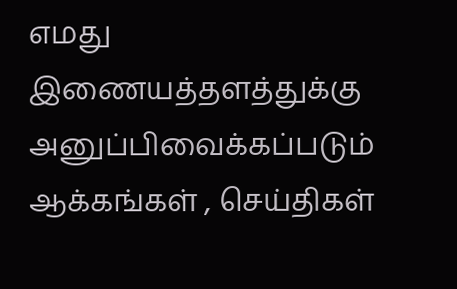எமது இணையத்தளத்துக்கு அனுப்பிவைக்கப்படும் ஆக்கங்கள் , செய்திகள்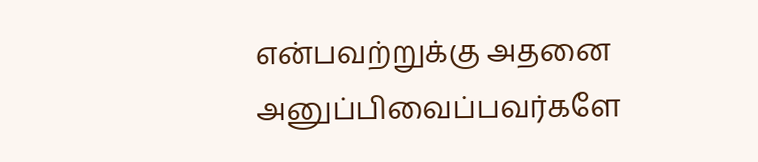என்பவற்றுக்கு அதனை அனுப்பிவைப்பவர்களே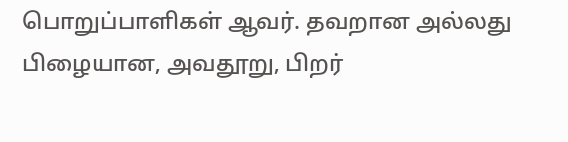பொறுப்பாளிகள் ஆவர். தவறான அல்லது பிழையான, அவதூறு, பிறர்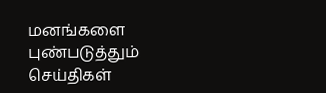மனங்களை புண்படுத்தும் செய்திகள்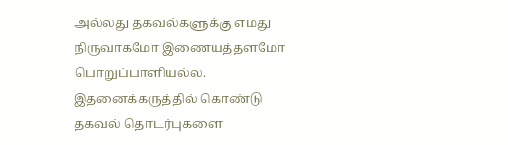அல்லது தகவல்களுக்கு எமது நிருவாகமோ இணையத்தளமோ பொறுப்பாளியல்ல. இதனைக்கருத்தில் கொண்டு தகவல் தொடர்புகளை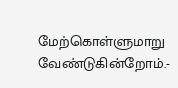மேற்கொள்ளுமாறு வேண்டுகின்றோம்.-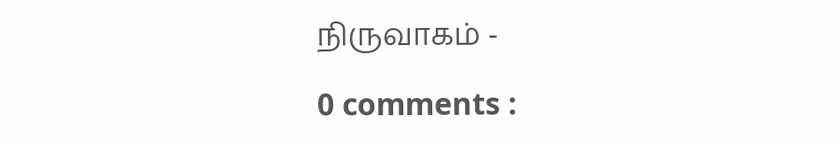நிருவாகம் -

0 comments :